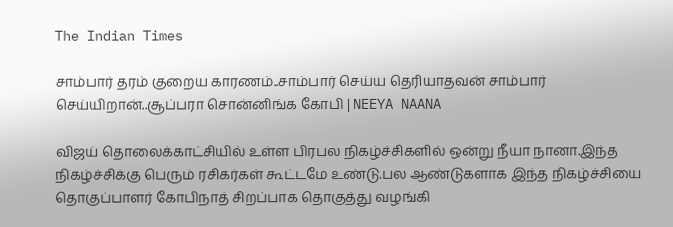The Indian Times

சாம்பார் தரம் குறைய காரணம்..சாம்பார் செய்ய தெரியாதவன் சாம்பார் செய்யிறான்..சூப்பரா சொன்னிங்க கோபி | NEEYA NAANA

விஜய் தொலைக்காட்சியில் உள்ள பிரபல நிகழ்ச்சிகளில் ஒன்று நீயா நானா.இந்த நிகழ்ச்சிக்கு பெரும் ரசிகர்கள் கூட்டமே உண்டு.பல ஆண்டுகளாக இந்த நிகழ்ச்சியை தொகுப்பாளர் கோபிநாத் சிறப்பாக தொகுத்து வழங்கி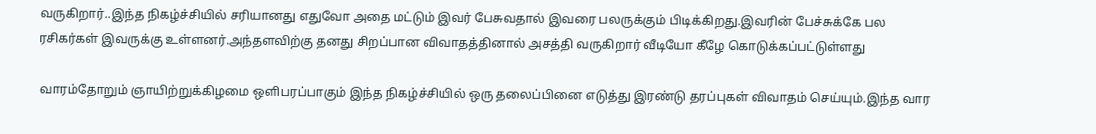வருகிறார்..இந்த நிகழ்ச்சியில் சரியானது எதுவோ அதை மட்டும் இவர் பேசுவதால் இவரை பலருக்கும் பிடிக்கிறது.இவரின் பேச்சுக்கே பல ரசிகர்கள் இவருக்கு உள்ளனர்.அந்தளவிற்கு தனது சிறப்பான விவாதத்தினால் அசத்தி வருகிறார் வீடியோ கீழே கொடுக்கப்பட்டுள்ளது

வாரம்தோறும் ஞாயிற்றுக்கிழமை ஒளிபரப்பாகும் இந்த நிகழ்ச்சியில் ஒரு தலைப்பினை எடுத்து இரண்டு தரப்புகள் விவாதம் செய்யும்.இந்த வார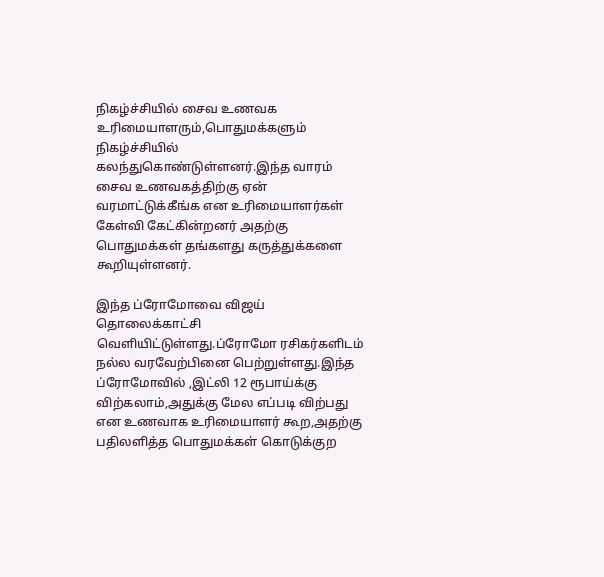நிகழ்ச்சியில் சைவ உணவக உரிமையாளரும்,பொதுமக்களும் நிகழ்ச்சியில் கலந்துகொண்டுள்ளனர்.இந்த வாரம் சைவ உணவகத்திற்கு ஏன் வரமாட்டுக்கீங்க என உரிமையாளர்கள் கேள்வி கேட்கின்றனர் அதற்கு பொதுமக்கள் தங்களது கருத்துக்களை கூறியுள்ளனர்.

இந்த ப்ரோமோவை விஜய் தொலைக்காட்சி வெளியிட்டுள்ளது.ப்ரோமோ ரசிகர்களிடம் நல்ல வரவேற்பினை பெற்றுள்ளது.இந்த ப்ரோமோவில் ,இட்லி 12 ரூபாய்க்கு விற்கலாம்,அதுக்கு மேல எப்படி விற்பது என உணவாக உரிமையாளர் கூற,அதற்கு பதிலளித்த பொதுமக்கள் கொடுக்குற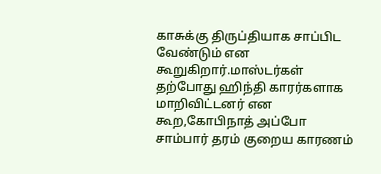காசுக்கு திருப்தியாக சாப்பிட வேண்டும் என கூறுகிறார்.மாஸ்டர்கள் தற்போது ஹிந்தி காரர்களாக மாறிவிட்டனர் என கூற,கோபிநாத் அப்போ சாம்பார் தரம் குறைய காரணம்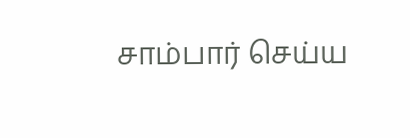சாம்பார் செய்ய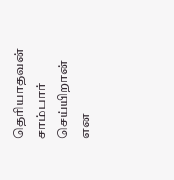தெரியாதவன் சாம்பார் செய்யிறான் என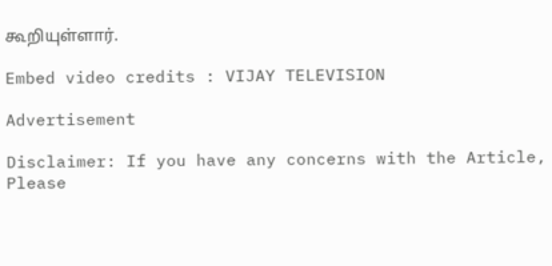கூறியுள்ளார்.

Embed video credits : VIJAY TELEVISION

Advertisement

Disclaimer: If you have any concerns with the Article, Please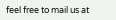feel free to mail us at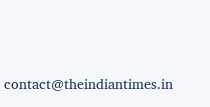contact@theindiantimes.in